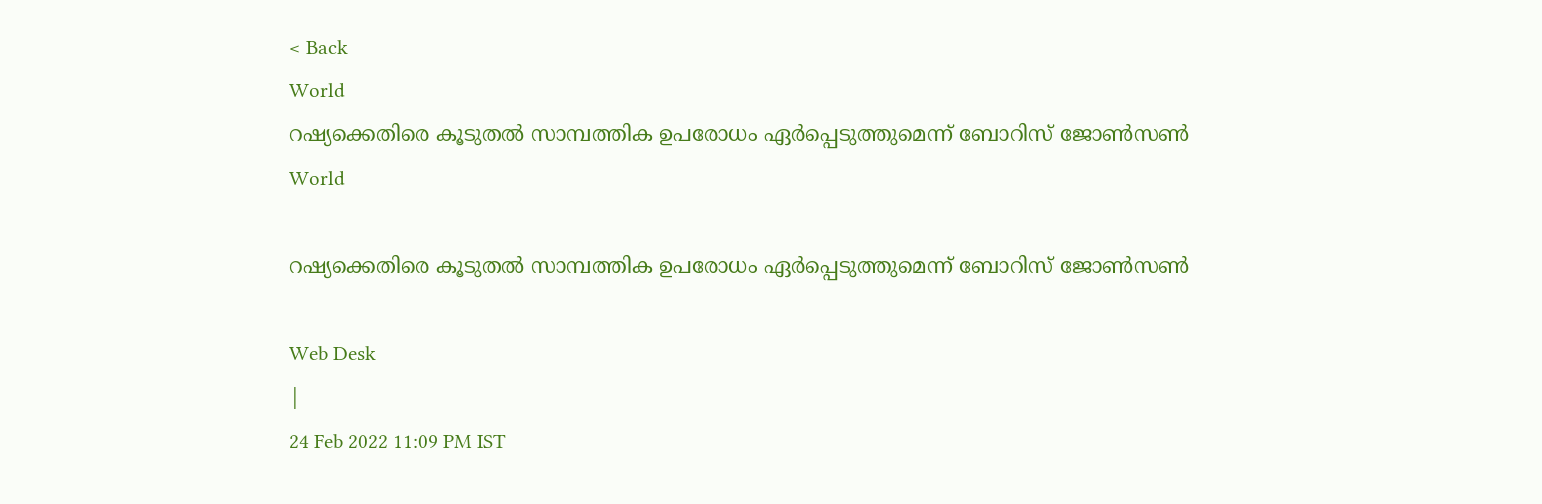< Back
World
റഷ്യക്കെതിരെ കൂടുതൽ സാമ്പത്തിക ഉപരോധം ഏർപ്പെടുത്തുമെന്ന് ബോറിസ് ജോണ്‍സണ്‍
World

റഷ്യക്കെതിരെ കൂടുതൽ സാമ്പത്തിക ഉപരോധം ഏർപ്പെടുത്തുമെന്ന് ബോറിസ് ജോണ്‍സണ്‍

Web Desk
|
24 Feb 2022 11:09 PM IST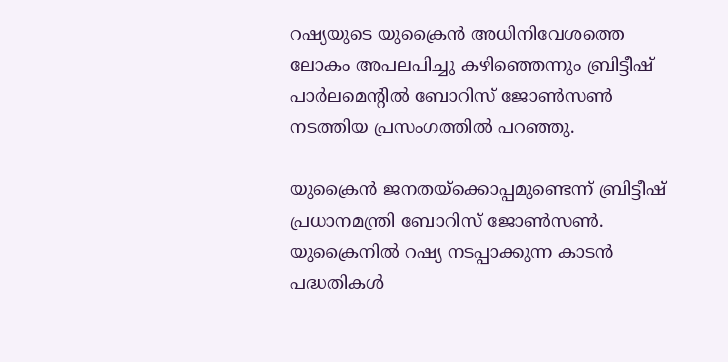റഷ്യയുടെ യുക്രൈൻ അധിനിവേശത്തെ ലോകം അപലപിച്ചു കഴിഞ്ഞെന്നും ബ്രിട്ടീഷ് പാര്‍ലമെന്റില്‍ ബോറിസ് ജോണ്‍സണ്‍ നടത്തിയ പ്രസംഗത്തില്‍ പറഞ്ഞു.

യുക്രൈൻ ജനതയ്‌ക്കൊപ്പമുണ്ടെന്ന് ബ്രിട്ടീഷ് പ്രധാനമന്ത്രി ബോറിസ് ജോൺസൺ. യുക്രൈനിൽ റഷ്യ നടപ്പാക്കുന്ന കാടന്‍ പദ്ധതികള്‍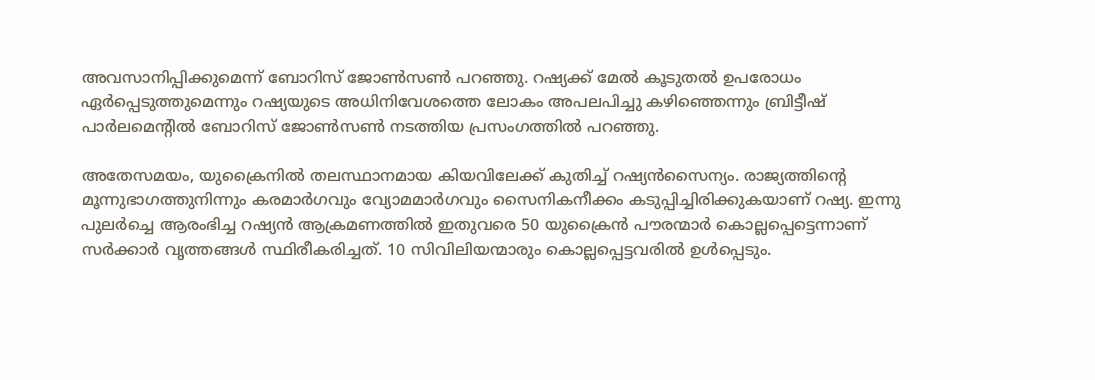അവസാനിപ്പിക്കുമെന്ന് ബോറിസ് ജോണ്‍സണ്‍ പറഞ്ഞു. റഷ്യക്ക് മേൽ കൂടുതൽ ഉപരോധം ഏർപ്പെടുത്തുമെന്നും റഷ്യയുടെ അധിനിവേശത്തെ ലോകം അപലപിച്ചു കഴിഞ്ഞെന്നും ബ്രിട്ടീഷ് പാര്‍ലമെന്റില്‍ ബോറിസ് ജോണ്‍സണ്‍ നടത്തിയ പ്രസംഗത്തില്‍ പറഞ്ഞു.

അതേസമയം, യുക്രൈനിൽ തലസ്ഥാനമായ കിയവിലേക്ക് കുതിച്ച് റഷ്യൻസൈന്യം. രാജ്യത്തിന്റെ മൂന്നുഭാഗത്തുനിന്നും കരമാർഗവും വ്യോമമാർഗവും സൈനികനീക്കം കടുപ്പിച്ചിരിക്കുകയാണ് റഷ്യ. ഇന്നു പുലർച്ചെ ആരംഭിച്ച റഷ്യൻ ആക്രമണത്തിൽ ഇതുവരെ 50 യുക്രൈൻ പൗരന്മാർ കൊല്ലപ്പെട്ടെന്നാണ് സർക്കാർ വൃത്തങ്ങൾ സ്ഥിരീകരിച്ചത്. 10 സിവിലിയന്മാരും കൊല്ലപ്പെട്ടവരിൽ ഉൾപ്പെടും.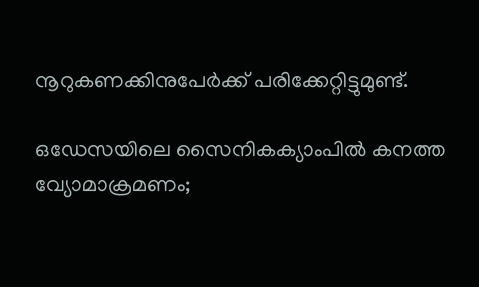നൂറുകണക്കിനുപേർക്ക് പരിക്കേറ്റിട്ടുമുണ്ട്.

ഒഡേസയിലെ സൈനികക്യാംപിൽ കനത്ത വ്യോമാക്രമണം;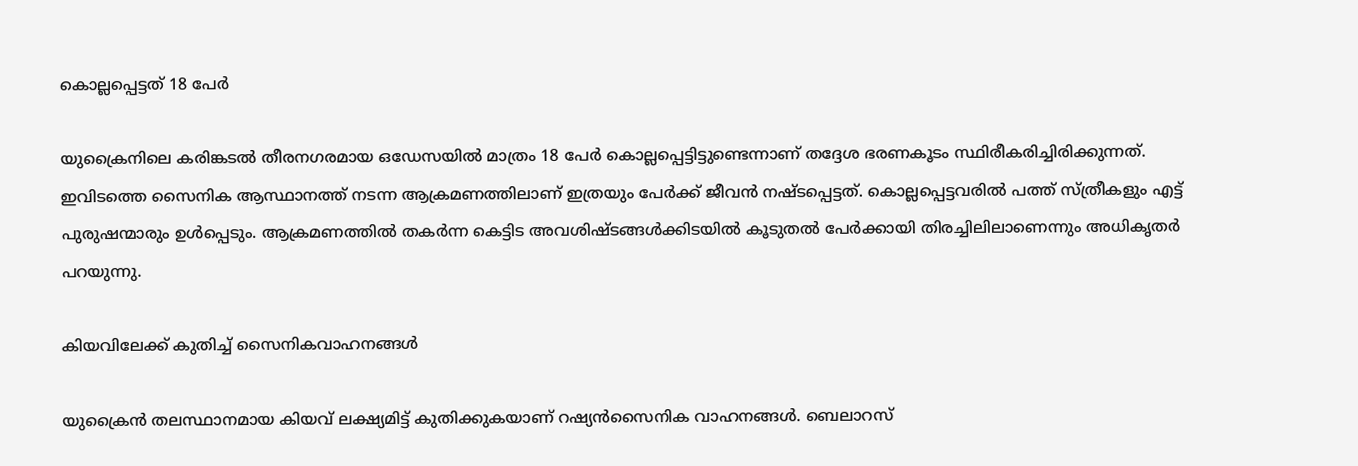കൊല്ലപ്പെട്ടത് 18 പേർ

യുക്രൈനിലെ കരിങ്കടൽ തീരനഗരമായ ഒഡേസയിൽ മാത്രം 18 പേർ കൊല്ലപ്പെട്ടിട്ടുണ്ടെന്നാണ് തദ്ദേശ ഭരണകൂടം സ്ഥിരീകരിച്ചിരിക്കുന്നത്. ഇവിടത്തെ സൈനിക ആസ്ഥാനത്ത് നടന്ന ആക്രമണത്തിലാണ് ഇത്രയും പേർക്ക് ജീവൻ നഷ്ടപ്പെട്ടത്. കൊല്ലപ്പെട്ടവരിൽ പത്ത് സ്ത്രീകളും എട്ട് പുരുഷന്മാരും ഉൾപ്പെടും. ആക്രമണത്തിൽ തകർന്ന കെട്ടിട അവശിഷ്ടങ്ങൾക്കിടയിൽ കൂടുതൽ പേർക്കായി തിരച്ചിലിലാണെന്നും അധികൃതർ പറയുന്നു.

കിയവിലേക്ക് കുതിച്ച് സൈനികവാഹനങ്ങൾ

യുക്രൈൻ തലസ്ഥാനമായ കിയവ് ലക്ഷ്യമിട്ട് കുതിക്കുകയാണ് റഷ്യൻസൈനിക വാഹനങ്ങൾ. ബെലാറസ്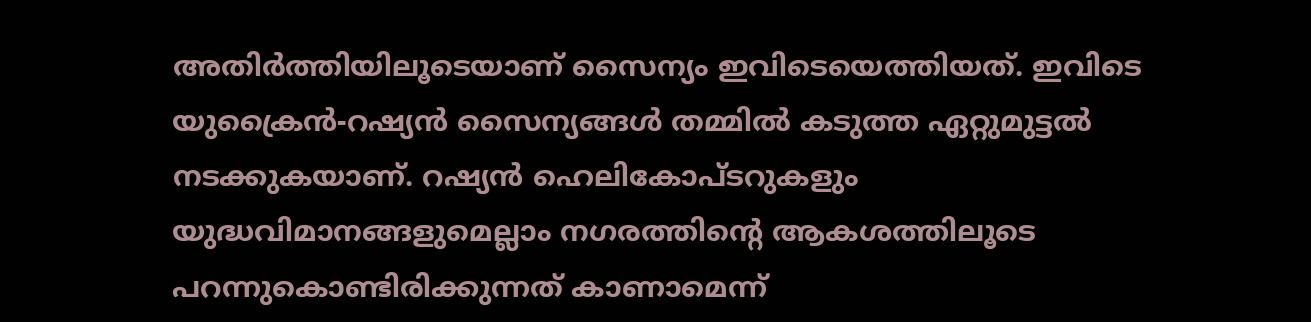അതിർത്തിയിലൂടെയാണ് സൈന്യം ഇവിടെയെത്തിയത്. ഇവിടെ യുക്രൈൻ-റഷ്യൻ സൈന്യങ്ങൾ തമ്മിൽ കടുത്ത ഏറ്റുമുട്ടൽ നടക്കുകയാണ്. റഷ്യൻ ഹെലികോപ്ടറുകളും യുദ്ധവിമാനങ്ങളുമെല്ലാം നഗരത്തിന്റെ ആകശത്തിലൂടെ പറന്നുകൊണ്ടിരിക്കുന്നത് കാണാമെന്ന്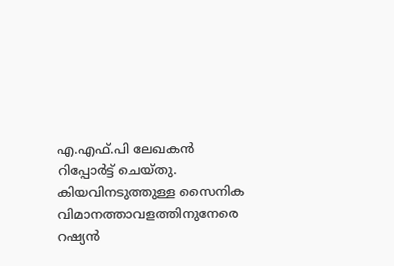എ.എഫ്.പി ലേഖകൻ റിപ്പോർട്ട് ചെയ്തു. കിയവിനടുത്തുള്ള സൈനിക വിമാനത്താവളത്തിനുനേരെ റഷ്യൻ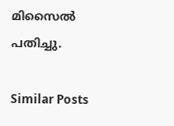മിസൈൽ പതിച്ചു.

Similar Posts